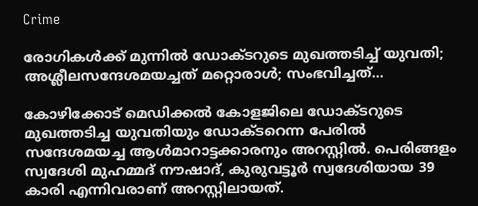Crime

രോഗികള്‍ക്ക് മുന്നില്‍ ഡോക്ടറുടെ മുഖത്തടിച്ച് യുവതി; അശ്ലീലസന്ദേശമയച്ചത് മറ്റൊരാള്‍; സംഭവിച്ചത്…

കോഴിക്കോട് മെഡിക്കല്‍ കോളജിലെ ഡോക്ടറുടെ മുഖത്തടിച്ച യുവതിയും ഡോക്ടറെന്ന പേരില്‍ സന്ദേശമയച്ച ആള്‍മാറാട്ടക്കാരനും അറസ്റ്റില്‍. പെരിങ്ങളം സ്വദേശി മുഹമ്മദ് നൗഷാദ്, കുരുവട്ടൂര്‍ സ്വദേശിയായ 39 കാരി എന്നിവരാണ് അറസ്റ്റിലായത്.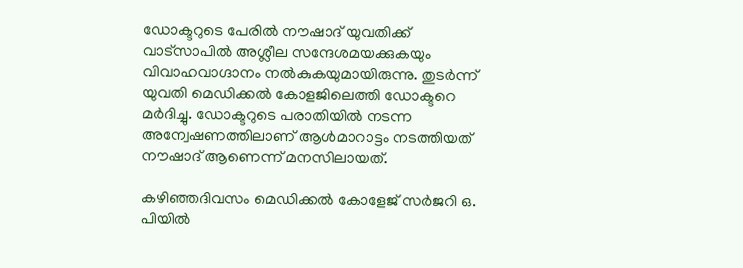ഡോക്ടറുടെ പേരില്‍ നൗഷാദ് യുവതിക്ക് വാട്‌സാപില്‍ അശ്ലീല സന്ദേശമയക്കുകയും വിവാഹവാഗ്ദാനം നല്‍കുകയുമായിരുന്നു. തുടര്‍ന്ന് യുവതി മെഡിക്കല്‍ കോളജിലെത്തി ഡോക്ടറെ മര്‍ദിച്ചു. ഡോക്ടറുടെ പരാതിയില്‍ നടന്ന അന്വേഷണത്തിലാണ് ആള്‍മാറാട്ടം നടത്തിയത് നൗഷാദ് ആണെന്ന് മനസിലായത്.

കഴിഞ്ഞദിവസം മെഡിക്കൽ കോളേജ് സർജറി ഒ. പിയിൽ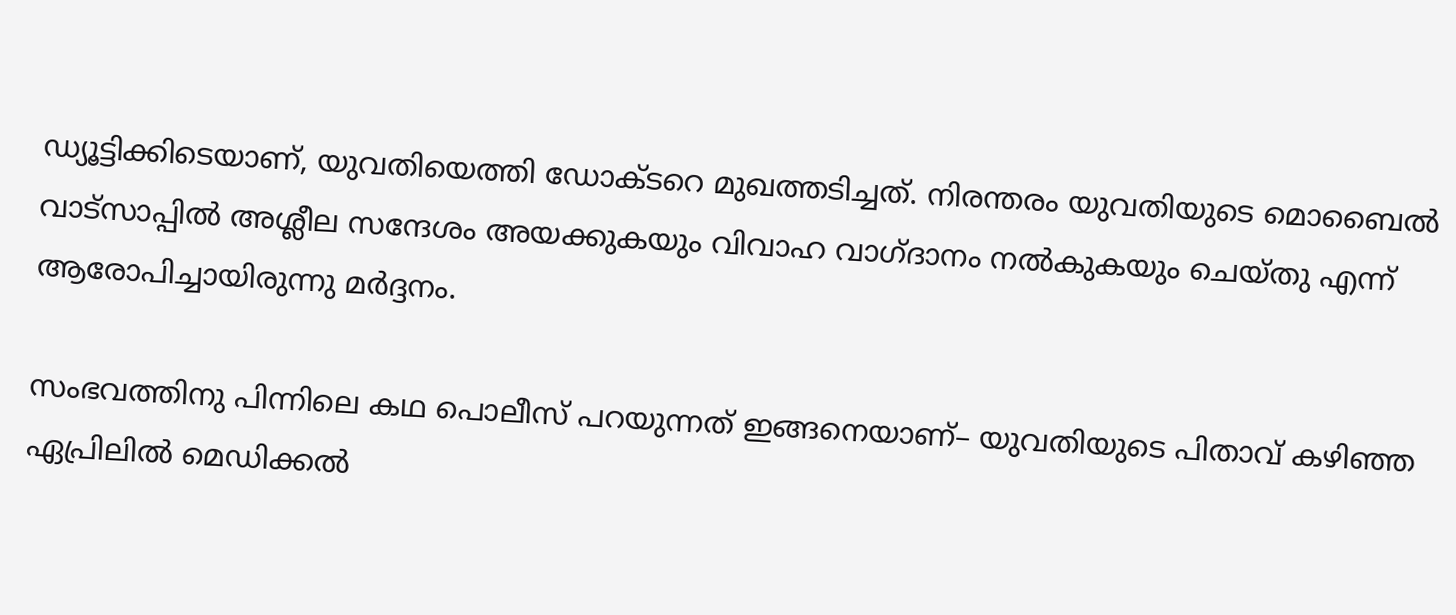ഡ്യൂട്ടിക്കിടെയാണ്, യുവതിയെത്തി ഡോക്ടറെ മുഖത്തടിച്ചത്. നിരന്തരം യുവതിയുടെ മൊബൈൽ വാട്സാപ്പിൽ അശ്ലീല സന്ദേശം അയക്കുകയും വിവാഹ വാഗ്ദാനം നൽകുകയും ചെയ്തു എന്ന് ആരോപിച്ചായിരുന്നു മർദ്ദനം.

സംഭവത്തിനു പിന്നിലെ കഥ പൊലീസ് പറയുന്നത് ഇങ്ങനെയാണ്– യുവതിയുടെ പിതാവ് കഴിഞ്ഞ ഏപ്രിലില്‍ മെഡിക്കല്‍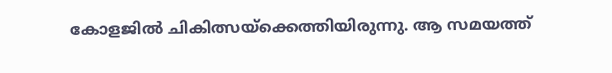കോളജില്‍ ചികിത്സയ്ക്കെത്തിയിരുന്നു. ആ സമയത്ത്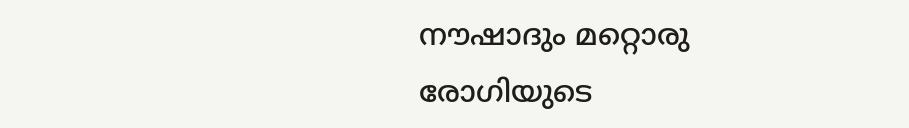നൗഷാദും മറ്റൊരു രോഗിയുടെ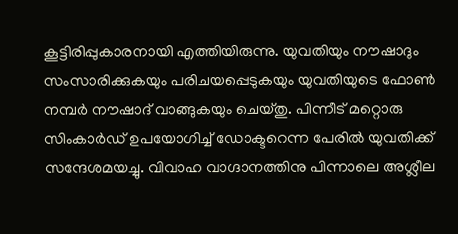കൂട്ടിരിപ്പുകാരനായി എത്തിയിരുന്നു. യുവതിയും നൗഷാദും സംസാരിക്കുകയും പരിചയപ്പെടുകയും യുവതിയുടെ ഫോണ്‍ നമ്പര്‍ നൗഷാദ് വാങ്ങുകയും ചെയ്തു. പിന്നീട് മറ്റൊരു സിംകാര്‍ഡ് ഉപയോഗിച്ച് ഡോക്ടറെന്ന പേരില്‍ യുവതിക്ക് സന്ദേശമയച്ചു. വിവാഹ വാഗ്ദാനത്തിനു പിന്നാലെ അശ്ലീല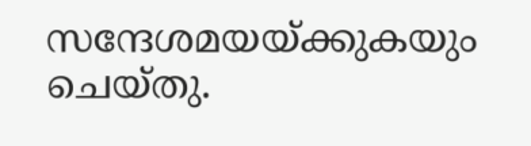സന്ദേശമയയ്ക്കുകയും ചെയ്തു.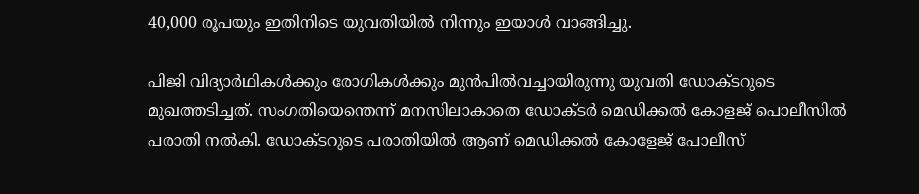40,000 രൂപയും ഇതിനിടെ യുവതിയില്‍ നിന്നും ഇയാള്‍ വാങ്ങിച്ചു.

പിജി വിദ്യാര്‍ഥികള്‍ക്കും രോഗികള്‍ക്കും മുന്‍പില്‍വച്ചായിരുന്നു യുവതി ഡോക്ടറുടെ മുഖത്തടിച്ചത്. സംഗതിയെന്തെന്ന് മനസിലാകാതെ ഡോക്ടര്‍ മെഡിക്കല്‍ കോളജ് പൊലീസില്‍ പരാതി നല്‍കി. ഡോക്ടറുടെ പരാതിയിൽ ആണ് മെഡിക്കൽ കോളേജ് പോലീസ്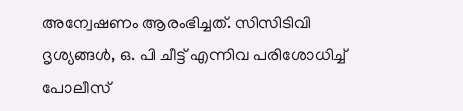അന്വേഷണം ആരംഭിച്ചത്. സിസിടിവി ദൃശ്യങ്ങൾ, ഒ. പി ചീട്ട് എന്നിവ പരിശോധിച്ച് പോലീസ്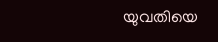യുവതിയെ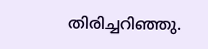തിരിച്ചറിഞ്ഞു.